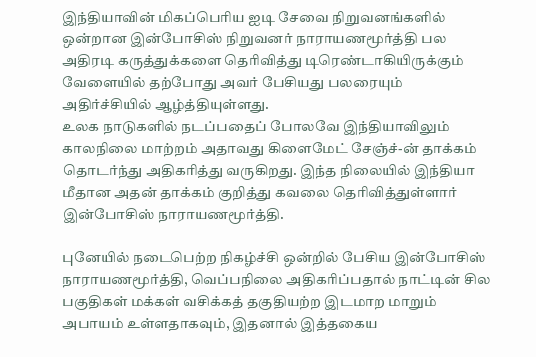இந்தியாவின் மிகப்பெரிய ஐடி சேவை நிறுவனங்களில் ஒன்றான இன்போசிஸ் நிறுவனர் நாராயணமூர்த்தி பல அதிரடி கருத்துக்களை தெரிவித்து டிரெண்டாகியிருக்கும் வேளையில் தற்போது அவர் பேசியது பலரையும் அதிர்ச்சியில் ஆழ்த்தியுள்ளது.
உலக நாடுகளில் நடப்பதைப் போலவே இந்தியாவிலும் காலநிலை மாற்றம் அதாவது கிளைமேட் சேஞ்ச்-ன் தாக்கம் தொடர்ந்து அதிகரித்து வருகிறது. இந்த நிலையில் இந்தியா மீதான அதன் தாக்கம் குறித்து கவலை தெரிவித்துள்ளார் இன்போசிஸ் நாராயணமூர்த்தி.

புனேயில் நடைபெற்ற நிகழ்ச்சி ஒன்றில் பேசிய இன்போசிஸ் நாராயணமூர்த்தி, வெப்பநிலை அதிகரிப்பதால் நாட்டின் சில பகுதிகள் மக்கள் வசிக்கத் தகுதியற்ற இடமாற மாறும் அபாயம் உள்ளதாகவும், இதனால் இத்தகைய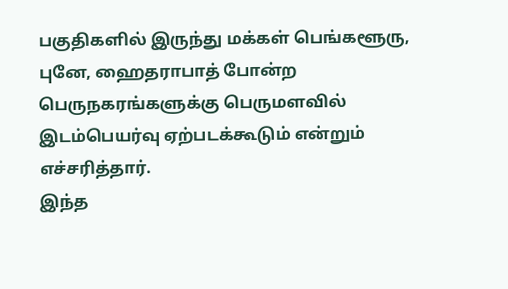பகுதிகளில் இருந்து மக்கள் பெங்களூரு, புனே, ஹைதராபாத் போன்ற பெருநகரங்களுக்கு பெருமளவில் இடம்பெயர்வு ஏற்படக்கூடும் என்றும் எச்சரித்தார்.
இந்த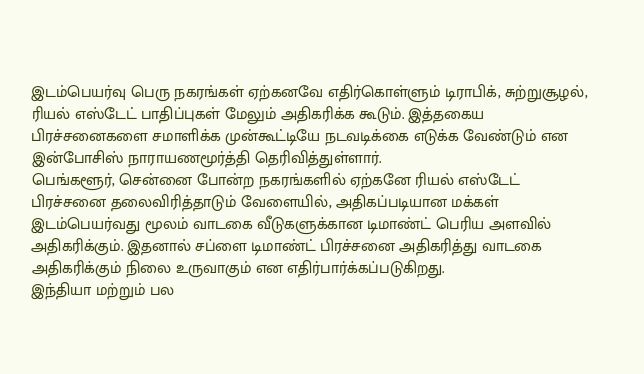இடம்பெயர்வு பெரு நகரங்கள் ஏற்கனவே எதிர்கொள்ளும் டிராபிக், சுற்றுசூழல், ரியல் எஸ்டேட் பாதிப்புகள் மேலும் அதிகரிக்க கூடும். இத்தகைய பிரச்சனைகளை சமாளிக்க முன்கூட்டியே நடவடிக்கை எடுக்க வேண்டும் என இன்போசிஸ் நாராயணமூர்த்தி தெரிவித்துள்ளார்.
பெங்களூர், சென்னை போன்ற நகரங்களில் ஏற்கனே ரியல் எஸ்டேட் பிரச்சனை தலைவிரித்தாடும் வேளையில், அதிகப்படியான மக்கள் இடம்பெயர்வது மூலம் வாடகை வீடுகளுக்கான டிமாண்ட் பெரிய அளவில் அதிகரிக்கும். இதனால் சப்ளை டிமாண்ட் பிரச்சனை அதிகரித்து வாடகை அதிகரிக்கும் நிலை உருவாகும் என எதிர்பார்க்கப்படுகிறது.
இந்தியா மற்றும் பல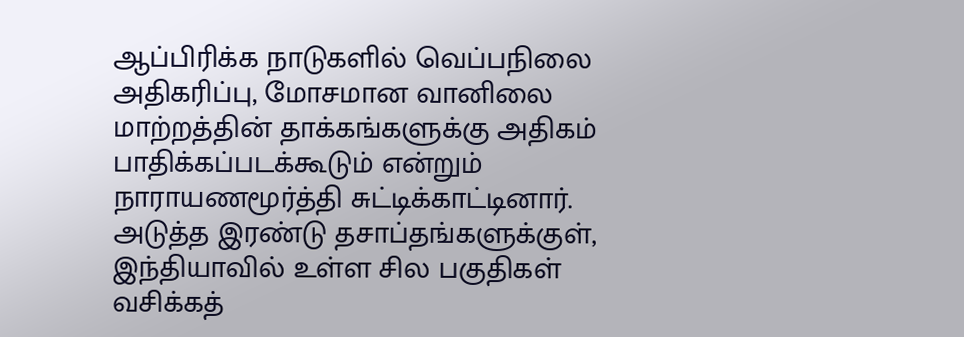ஆப்பிரிக்க நாடுகளில் வெப்பநிலை அதிகரிப்பு, மோசமான வானிலை மாற்றத்தின் தாக்கங்களுக்கு அதிகம் பாதிக்கப்படக்கூடும் என்றும் நாராயணமூர்த்தி சுட்டிக்காட்டினார். அடுத்த இரண்டு தசாப்தங்களுக்குள், இந்தியாவில் உள்ள சில பகுதிகள் வசிக்கத்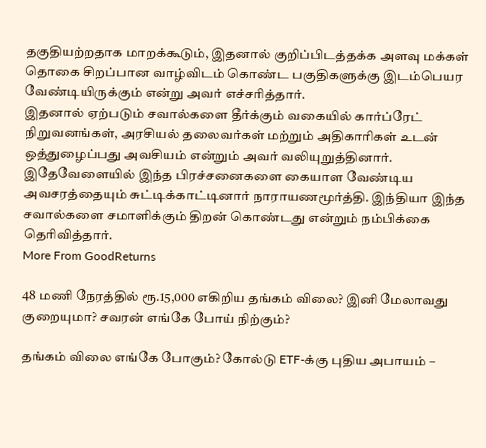தகுதியற்றதாக மாறக்கூடும், இதனால் குறிப்பிடத்தக்க அளவு மக்கள் தொகை சிறப்பான வாழ்விடம் கொண்ட பகுதிகளுக்கு இடம்பெயர வேண்டியிருக்கும் என்று அவர் எச்சரித்தார்.
இதனால் ஏற்படும் சவால்களை தீர்க்கும் வகையில் கார்ப்ரேட் நிறுவனங்கள், அரசியல் தலைவர்கள் மற்றும் அதிகாரிகள் உடன் ஒத்துழைப்பது அவசியம் என்றும் அவர் வலியுறுத்தினார். இதேவேளையில் இந்த பிரச்சனைகளை கையாள வேண்டிய அவசரத்தையும் சுட்டிக்காட்டினார் நாராயணமூர்த்தி. இந்தியா இந்த சவால்களை சமாளிக்கும் திறன் கொண்டது என்றும் நம்பிக்கை தெரிவித்தார்.
More From GoodReturns

48 மணி நேரத்தில் ரூ.15,000 எகிறிய தங்கம் விலை? இனி மேலாவது குறையுமா? சவரன் எங்கே போய் நிற்கும்?

தங்கம் விலை எங்கே போகும்? கோல்டு ETF-க்கு புதிய அபாயம் –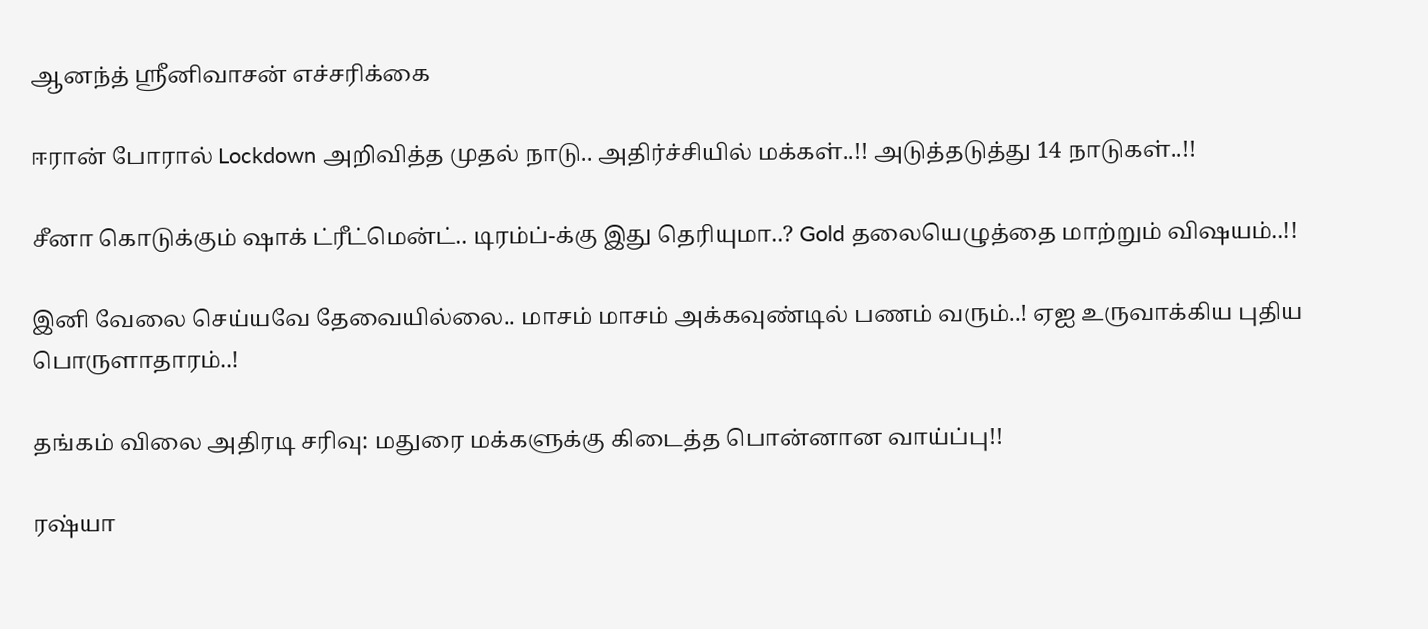ஆனந்த் ஸ்ரீனிவாசன் எச்சரிக்கை

ஈரான் போரால் Lockdown அறிவித்த முதல் நாடு.. அதிர்ச்சியில் மக்கள்..!! அடுத்தடுத்து 14 நாடுகள்..!!

சீனா கொடுக்கும் ஷாக் ட்ரீட்மென்ட்.. டிரம்ப்-க்கு இது தெரியுமா..? Gold தலையெழுத்தை மாற்றும் விஷயம்..!!

இனி வேலை செய்யவே தேவையில்லை.. மாசம் மாசம் அக்கவுண்டில் பணம் வரும்..! ஏஐ உருவாக்கிய புதிய பொருளாதாரம்..!

தங்கம் விலை அதிரடி சரிவு: மதுரை மக்களுக்கு கிடைத்த பொன்னான வாய்ப்பு!!

ரஷ்யா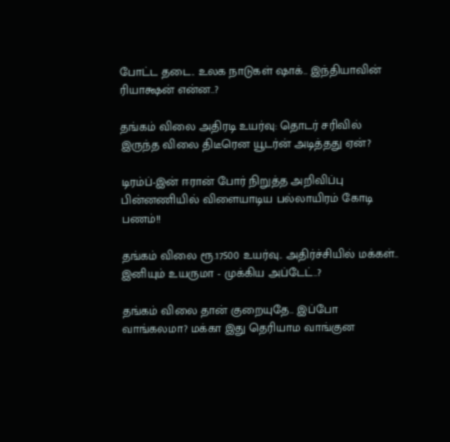போட்ட தடை.. உலக நாடுகள் ஷாக்.. இந்தியாவின் ரியாக்ஷன் என்ன..?

தங்கம் விலை அதிரடி உயர்வு: தொடர் சரிவில் இருந்த விலை திடீரென யூடர்ன் அடித்தது ஏன்?

டிரம்ப்-இன் ஈரான் போர் நிறுத்த அறிவிப்பு பின்னணியில் விளையாடிய பல்லாயிரம் கோடி பணம்!!

தங்கம் விலை ரூ.17500 உயர்வு.. அதிர்ச்சியில் மக்கள்.. இனியும் உயருமா - முக்கிய அப்டேட்..?

தங்கம் விலை தான் குறையுதே.. இப்போ வாங்கலமா? மக்கா இது தெரியாம வாங்குன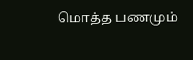மொத்த பணமும்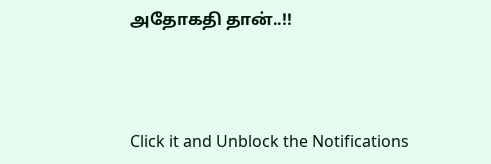அதோகதி தான்..!!



Click it and Unblock the Notifications